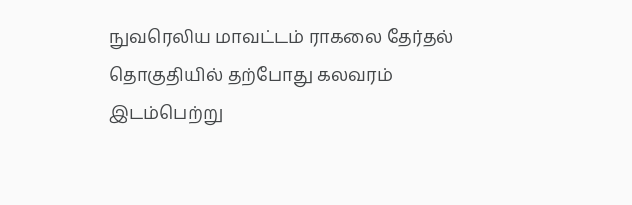நுவரெலிய மாவட்டம் ராகலை தேர்தல் தொகுதியில் தற்போது கலவரம் இடம்பெற்று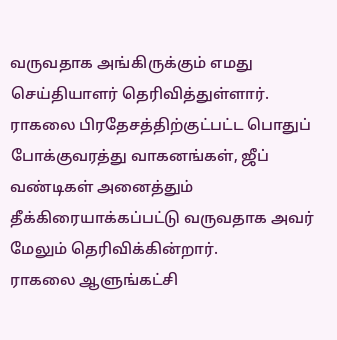வருவதாக அங்கிருக்கும் எமது செய்தியாளர் தெரிவித்துள்ளார்.
ராகலை பிரதேசத்திற்குட்பட்ட பொதுப் போக்குவரத்து வாகனங்கள், ஜீப் வண்டிகள் அனைத்தும் தீக்கிரையாக்கப்பட்டு வருவதாக அவர் மேலும் தெரிவிக்கின்றார்.
ராகலை ஆளுங்கட்சி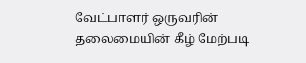வேட்பாளர் ஒருவரின் தலைமையின் கீழ் மேற்படி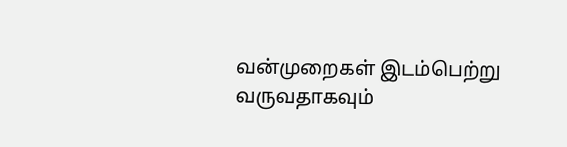வன்முறைகள் இடம்பெற்று வருவதாகவும்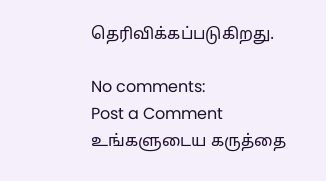தெரிவிக்கப்படுகிறது.

No comments:
Post a Comment
உங்களுடைய கருத்தை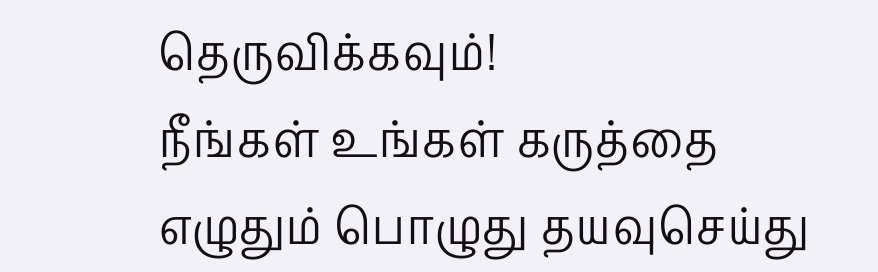தெருவிக்கவும்!
நீங்கள் உங்கள் கருத்தை எழுதும் பொழுது தயவுசெய்து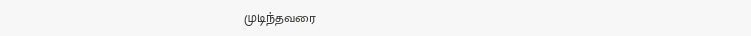முடிந்தவரை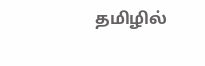தமிழில்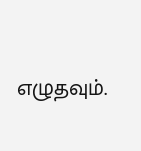எழுதவும்.